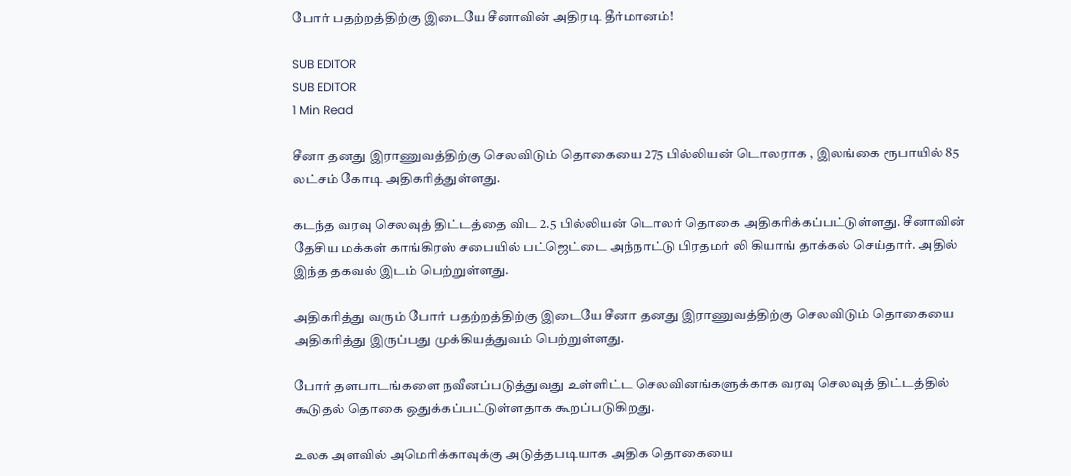போர் பதற்றத்திற்கு இடையே சீனாவின் அதிரடி தீர்மானம்!

SUB EDITOR
SUB EDITOR
1 Min Read

சீனா தனது இராணுவத்திற்கு செலவிடும் தொகையை 275 பில்லியன் டொலராக , இலங்கை ரூபாயில் 85 லட்சம் கோடி அதிகரித்துள்ளது.

கடந்த வரவு செலவுத் திட்டத்தை விட 2.5 பில்லியன் டொலர் தொகை அதிகரிக்கப்பட்டுள்ளது. சீனாவின் தேசிய மக்கள் காங்கிரஸ் சபையில் பட்ஜெட்டை அந்நாட்டு பிரதமர் லி கியாங் தாக்கல் செய்தார். அதில் இந்த தகவல் இடம் பெற்றுள்ளது.

அதிகரித்து வரும் போர் பதற்றத்திற்கு இடையே சீனா தனது இராணுவத்திற்கு செலவிடும் தொகையை அதிகரித்து இருப்பது முக்கியத்துவம் பெற்றுள்ளது.

போர் தளபாடங்களை நவீனப்படுத்துவது உள்ளிட்ட செலவினங்களுக்காக வரவு செலவுத் திட்டத்தில் கூடுதல் தொகை ஒதுக்கப்பட்டுள்ளதாக கூறப்படுகிறது.

உலக அளவில் அமெரிக்காவுக்கு அடுத்தபடியாக அதிக தொகையை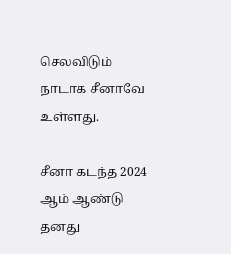செலவிடும் நாடாக சீனாவே உள்ளது.

சீனா கடந்த 2024 ஆம் ஆண்டு தனது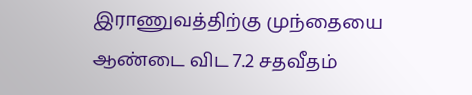இராணுவத்திற்கு முந்தையை ஆண்டை விட 7.2 சதவீதம்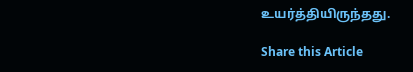உயர்த்தியிருந்தது.

Share this Article